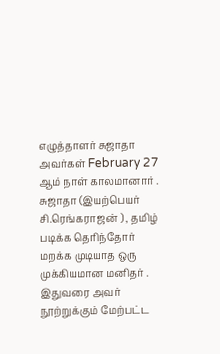எழுத்தாளர் சுஜாதா அவர்கள் February 27 ஆம் நாள் காலமானார் .
சுஜாதா (இயற்பெயர் சி.ரெங்கராஜன் ) , தமிழ் படிக்க தெரிந்தோர் மறக்க முடியாத ஒரு முக்கியமான மனிதர் . இதுவரை அவர் நூற்றுக்கும் மேற்பட்ட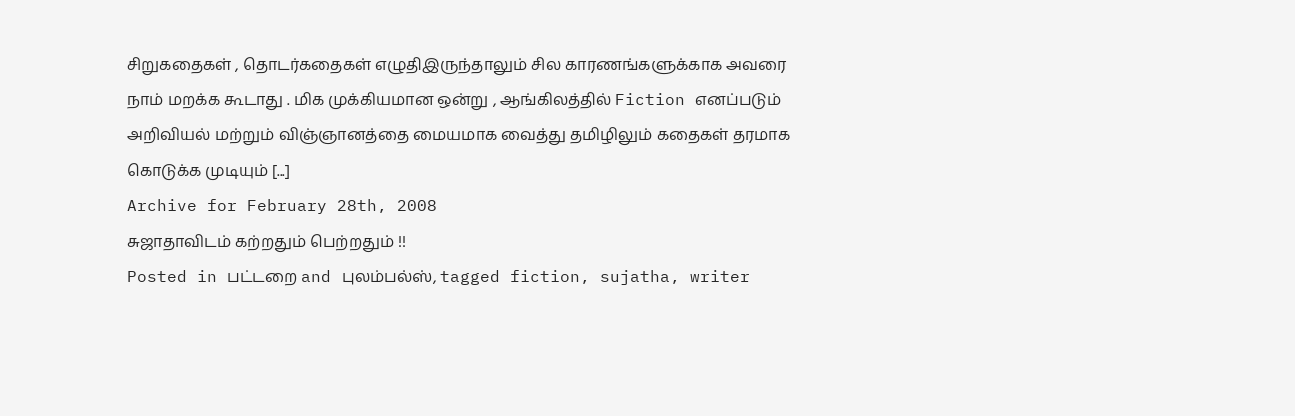சிறுகதைகள் , தொடர்கதைகள் எழுதிஇருந்தாலும் சில காரணங்களுக்காக அவரை நாம் மறக்க கூடாது . மிக முக்கியமான ஒன்று , ஆங்கிலத்தில் Fiction எனப்படும் அறிவியல் மற்றும் விஞ்ஞானத்தை மையமாக வைத்து தமிழிலும் கதைகள் தரமாக கொடுக்க முடியும் [...]
Archive for February 28th, 2008
சுஜாதாவிடம் கற்றதும் பெற்றதும் !!
Posted in பட்டறை and புலம்பல்ஸ், tagged fiction, sujatha, writer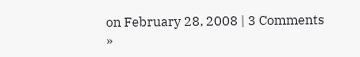on February 28, 2008 | 3 Comments »